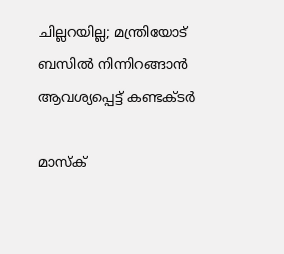ചില്ലറയില്ല; മന്ത്രിയോട് ബസിൽ നിന്നിറങ്ങാൻ ആവശ്യപ്പെട്ട് കണ്ടക്ടർ

മാസ്ക്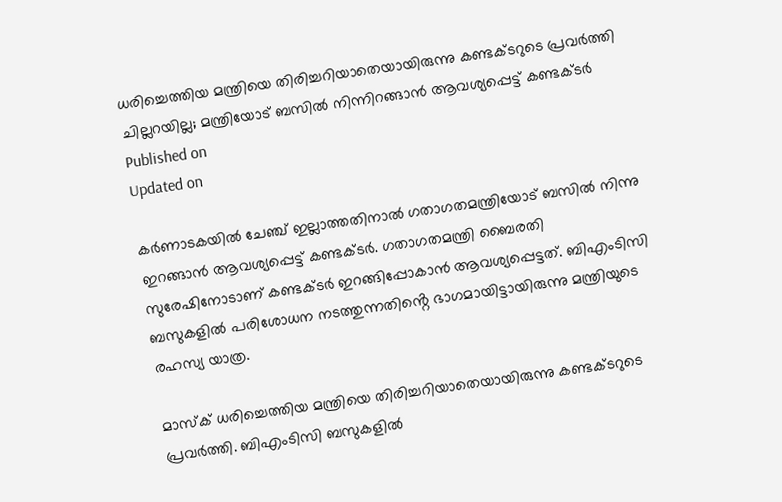ധരിച്ചെത്തിയ മന്ത്രിയെ തിരിച്ചറിയാതെയായിരുന്നു കണ്ടക്ടറുടെ പ്രവർത്തി
ചില്ലറയില്ല; മന്ത്രിയോട് ബസിൽ നിന്നിറങ്ങാൻ ആവശ്യപ്പെട്ട് കണ്ടക്ടർ
Published on
Updated on

കർണാടകയിൽ ചേഞ്ച്‌ ഇല്ലാത്തതിനാൽ ഗതാഗതമന്ത്രിയോട് ബസിൽ നിന്നു ഇറങ്ങാൻ ആവശ്യപ്പെട്ട് കണ്ടക്ടർ. ഗതാഗതമന്ത്രി ബൈരതി സുരേഷിനോടാണ് കണ്ടക്ടർ ഇറങ്ങിപ്പോകാൻ ആവശ്യപ്പെട്ടത്. ബിഎംടിസി ബസുകളിൽ പരിശോധന നടത്തുന്നതിൻ്റെ ഭാഗമായിട്ടായിരുന്നു മന്ത്രിയുടെ രഹസ്യ യാത്ര.

മാസ്ക് ധരിച്ചെത്തിയ മന്ത്രിയെ തിരിച്ചറിയാതെയായിരുന്നു കണ്ടക്ടറുടെ പ്രവർത്തി. ബിഎംടിസി ബസുകളിൽ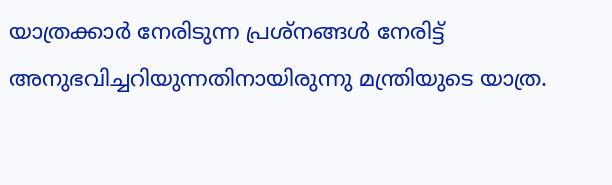യാത്രക്കാർ നേരിടുന്ന പ്രശ്നങ്ങൾ നേരിട്ട് അനുഭവിച്ചറിയുന്നതിനായിരുന്നു മന്ത്രിയുടെ യാത്ര.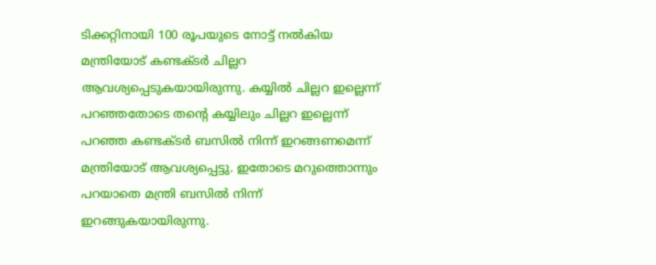ടിക്കറ്റിനായി 100 രൂപയുടെ നോട്ട് നൽകിയ മന്ത്രിയോട് കണ്ടക്ടർ ചില്ലറ ആവശ്യപ്പെടുകയായിരുന്നു. കയ്യിൽ ചില്ലറ ഇല്ലെന്ന് പറഞ്ഞതോടെ തൻ്റെ കയ്യിലും ചില്ലറ ഇല്ലെന്ന് പറഞ്ഞ കണ്ടക്ടർ ബസിൽ നിന്ന് ഇറങ്ങണമെന്ന് മന്ത്രിയോട് ആവശ്യപ്പെട്ടു. ഇതോടെ മറുത്തൊന്നും പറയാതെ മന്ത്രി ബസിൽ നിന്ന് ഇറങ്ങുകയായിരുന്നു.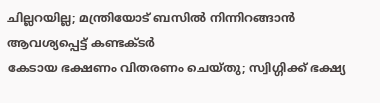ചില്ലറയില്ല; മന്ത്രിയോട് ബസിൽ നിന്നിറങ്ങാൻ ആവശ്യപ്പെട്ട് കണ്ടക്ടർ
കേടായ ഭക്ഷണം വിതരണം ചെയ്തു; സ്വിഗ്ഗിക്ക് ഭക്ഷ്യ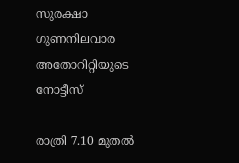സുരക്ഷാ ഗുണനിലവാര അതോറിറ്റിയുടെ നോട്ടീസ്

രാത്രി 7.10 മുതൽ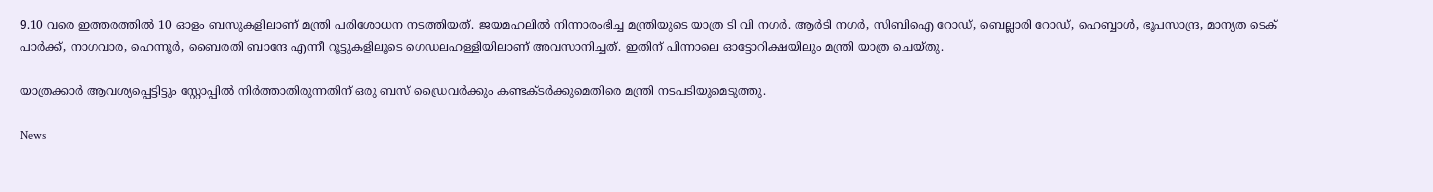9.10 വരെ ഇത്തരത്തിൽ 10 ഓളം ബസുകളിലാണ് മന്ത്രി പരിശോധന നടത്തിയത്. ജയമഹലിൽ നിന്നാരംഭിച്ച മന്ത്രിയുടെ യാത്ര ടി വി നഗർ. ആർടി നഗർ, സിബിഐ റോഡ്, ബെല്ലാരി റോഡ്, ഹെബ്ബാൾ, ഭൂപസാന്ദ്ര, മാന്യത ടെക് പാർക്ക്, നാഗവാര, ഹെന്നൂർ, ബൈരതി ബാന്ദേ എന്നീ റൂട്ടുകളിലൂടെ ഗെഡലഹള്ളിയിലാണ് അവസാനിച്ചത്. ഇതിന് പിന്നാലെ ഓട്ടോറിക്ഷയിലും മന്ത്രി യാത്ര ചെയ്തു.

യാത്രക്കാർ ആവശ്യപ്പെട്ടിട്ടും സ്റ്റോപ്പിൽ നിർത്താതിരുന്നതിന് ഒരു ബസ് ഡ്രൈവർക്കും കണ്ടക്ടർക്കുമെതിരെ മന്ത്രി നടപടിയുമെടുത്തു.

News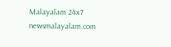Malayalam 24x7
newsmalayalam.com